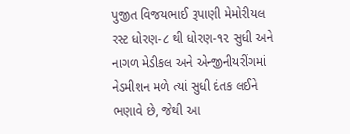પુજીત વિજયભાઈ રૂપાણી મેમોરીયલ રસ્ટ ધોરણ-૮ થી ધોરણ-૧૨ સુધી અને નાગળ મેડીકલ અને એન્જીનીયરીંગમાં નેડમીશન મળે ત્યાં સુધી દંતક લઈને ભણાવે છે, જેથી આ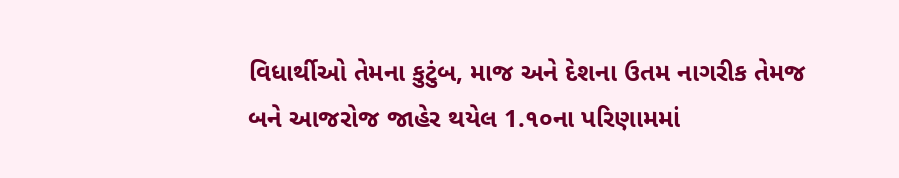વિધાર્થીઓ તેમના કુટુંબ, માજ અને દેશના ઉતમ નાગરીક તેમજ બને આજરોજ જાહેર થયેલ 1.૧૦ના પરિણામમાં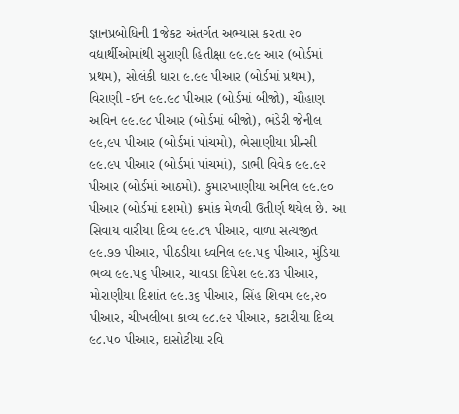જ્ઞાનપ્રબોધિની 1જેકટ અંતર્ગત અભ્યાસ કરતા ૨૦ વદ્યાર્થીઓમાંથી સુરાણી હિતીક્ષા ૯૯.૯૯ આર (બોર્ડમાં પ્રથમ), સોલંકી ધારા ૯.૯૯ પીઆર (બોર્ડમાં પ્રથમ), વિરાણી -ઈન ૯૯.૯૮ પીઆર (બોર્ડમાં બીજો), ચૌહાણ અવિન ૯૯.૯૮ પીઆર (બોર્ડમાં બીજો), ભંડેરી જેનીલ ૯૯,૯૫ પીઆર (બોર્ડમાં પાંચમો), ભેસાણીયા પ્રીન્સી ૯૯.૯૫ પીઆર (બોર્ડમાં પાંચમાં), ડાભી વિવેક ૯૯.૯૨ પીઆર (બોર્ડમાં આઠમો). કુમારખાણીયા અનિલ ૯૯.૯૦ પીઆર (બોર્ડમાં દશમો) ક્રમાંક મેળવી ઉતીર્ણ થયેલ છે. આ સિવાય વારીયા દિવ્ય ૯૯.૮૧ પીઆર, વાળા સત્યજીત ૯૯.૭૭ પીઆર, પીઠડીયા ધ્વનિલ ૯૯.૫૬ પીઆર, મુંડિયા ભવ્ય ૯૯.૫૬ પીઆર, ચાવડા દિપેશ ૯૯.૪૩ પીઆર, મોરાણીયા દિશાંત ૯૯.૩૬ પીઆર, સિંહ શિવમ ૯૯,૨૦ પીઆર, ચીખલીબા કાવ્ય ૯૮.૯૨ પીઆર, કટારીયા દિવ્ય ૯૮.૫૦ પીઆર, દાસોટીયા રવિ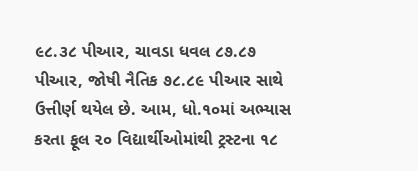૯૮.૩૮ પીઆર, ચાવડા ધવલ ૮૭.૮૭ પીઆર, જોષી નૈતિક ૭૮.૮૯ પીઆર સાથે ઉત્તીર્ણ થયેલ છે. આમ, ધો.૧૦માં અભ્યાસ કરતા ફૂલ ૨૦ વિદ્યાર્થીઓમાંથી ટ્રસ્ટના ૧૮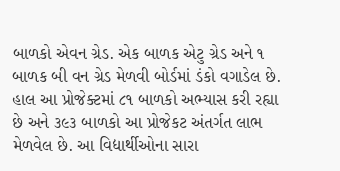બાળકો એવન ગ્રેડ. એક બાળક એટુ ગ્રેડ અને ૧ બાળક બી વન ગ્રેડ મેળવી બોર્ડમાં ડંકો વગાડેલ છે. હાલ આ પ્રોજેક્ટમાં ૮૧ બાળકો અભ્યાસ કરી રહ્યા છે અને ૩૯૩ બાળકો આ પ્રોજેકટ અંતર્ગત લાભ મેળવેલ છે. આ વિદ્યાર્થીઓના સારા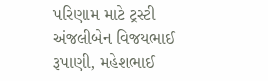પરિણામ માટે ટ્રસ્ટી અંજલીબેન વિજયભાઈ રૂપાણી, મહેશભાઈ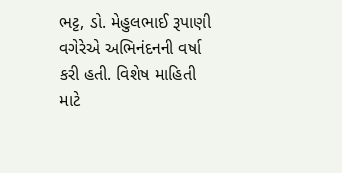ભટ્ટ, ડો. મેહુલભાઈ રૂપાણી વગેરેએ અભિનંદનની વર્ષા કરી હતી. વિશેષ માહિતી માટે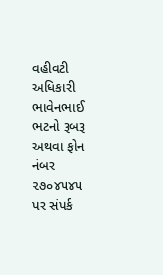વહીવટી અધિકારી ભાવેનભાઈ ભટનો રૂબરૂ અથવા ફોન નંબર ૨૭૦૪૫૪૫ પર સંપર્ક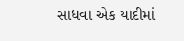સાધવા એક યાદીમાં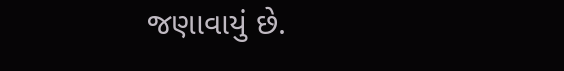જણાવાયું છે.